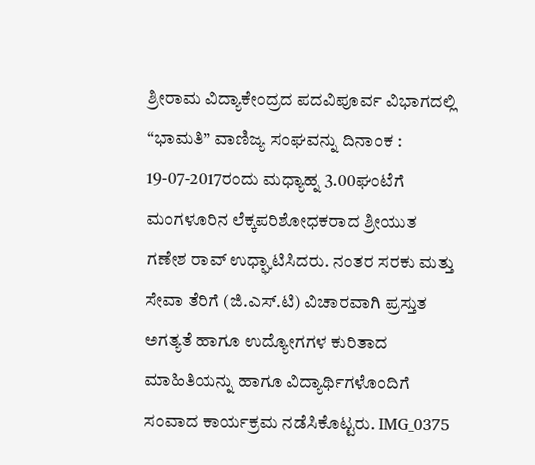ಶ್ರೀರಾಮ ವಿದ್ಯಾಕೇಂದ್ರದ ಪದವಿಪೂರ್ವ ವಿಭಾಗದಲ್ಲಿ “ಭಾಮತಿ” ವಾಣಿಜ್ಯ ಸಂಘವನ್ನು ದಿನಾಂಕ : 19-07-2017ರಂದು ಮಧ್ಯಾಹ್ನ 3.00ಘಂಟೆಗೆ ಮಂಗಳೂರಿನ ಲೆಕ್ಕಪರಿಶೋಧಕರಾದ ಶ್ರೀಯುತ ಗಣೇಶ ರಾವ್ ಉಧ್ಘಾಟಿಸಿದರು. ನಂತರ ಸರಕು ಮತ್ತು ಸೇವಾ ತೆರಿಗೆ (ಜಿ.ಎಸ್.ಟಿ) ವಿಚಾರವಾಗಿ ಪ್ರಸ್ತುತ ಅಗತ್ಯತೆ ಹಾಗೂ ಉದ್ಯೋಗಗಳ ಕುರಿತಾದ ಮಾಹಿತಿಯನ್ನು ಹಾಗೂ ವಿದ್ಯಾರ್ಥಿಗಳೊಂದಿಗೆ ಸಂವಾದ ಕಾರ್ಯಕ್ರಮ ನಡೆಸಿಕೊಟ್ಟರು. IMG_0375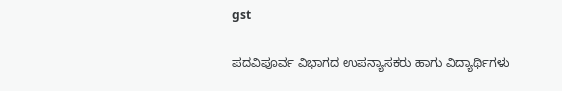gst

ಪದವಿಪೂರ್ವ ವಿಭಾಗದ ಉಪನ್ಯಾಸಕರು ಹಾಗು ವಿದ್ಯಾರ್ಥಿಗಳು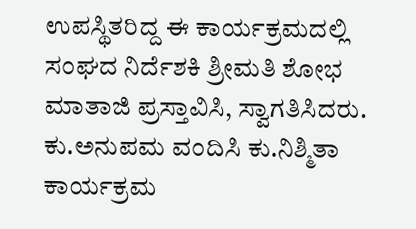ಉಪಸ್ಥಿತರಿದ್ದ ಈ ಕಾರ್ಯಕ್ರಮದಲ್ಲಿ ಸಂಘದ ನಿರ್ದೆಶಕಿ ಶ್ರೀಮತಿ ಶೋಭ ಮಾತಾಜಿ ಪ್ರಸ್ತಾವಿಸಿ, ಸ್ವಾಗತಿಸಿದರು. ಕು.ಅನುಪಮ ವಂದಿಸಿ ಕು.ನಿಶ್ಮಿತಾ ಕಾರ್ಯಕ್ರಮ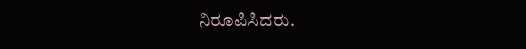ನಿರೂಪಿಸಿದರು.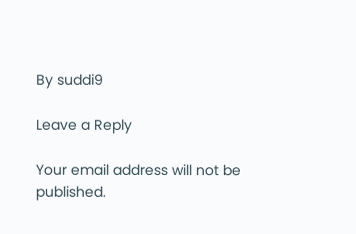By suddi9

Leave a Reply

Your email address will not be published.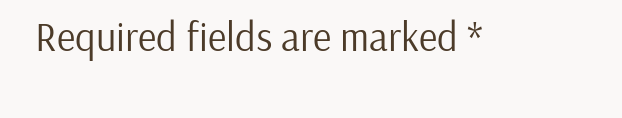Required fields are marked *